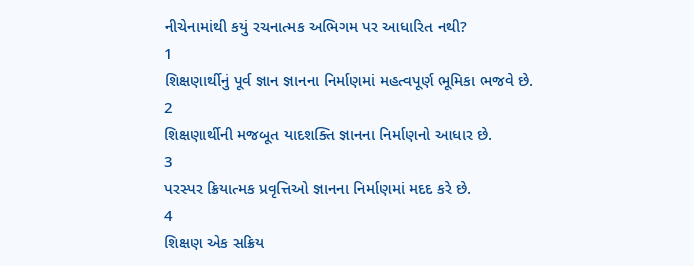નીચેનામાંથી કયું રચનાત્મક અભિગમ પર આધારિત નથી?
1
શિક્ષણાર્થીનું પૂર્વ જ્ઞાન જ્ઞાનના નિર્માણમાં મહત્વપૂર્ણ ભૂમિકા ભજવે છે.
2
શિક્ષણાર્થીની મજબૂત યાદશક્તિ જ્ઞાનના નિર્માણનો આધાર છે.
3
પરસ્પર ક્રિયાત્મક પ્રવૃત્તિઓ જ્ઞાનના નિર્માણમાં મદદ કરે છે.
4
શિક્ષણ એક સક્રિય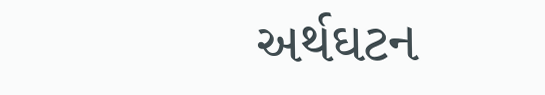અર્થઘટન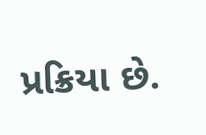પ્રક્રિયા છે.